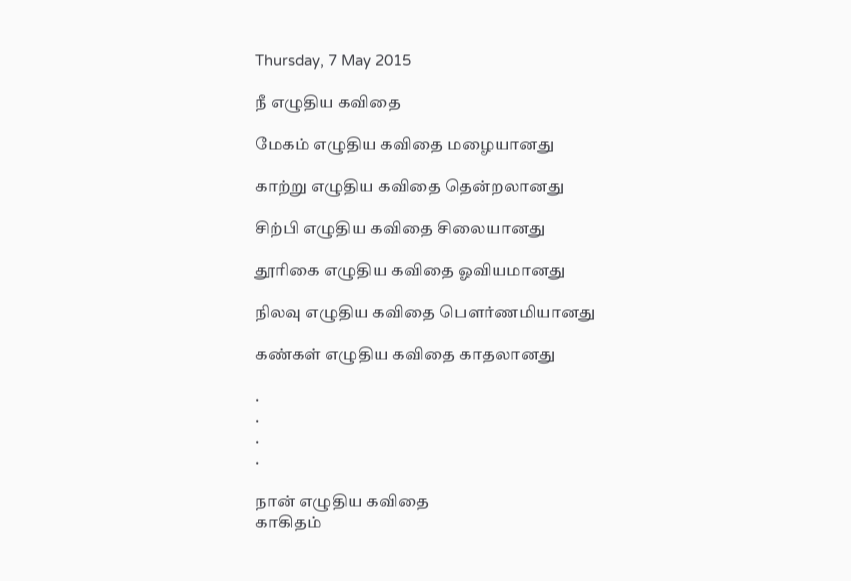Thursday, 7 May 2015

நீ எழுதிய கவிதை

மேகம் எழுதிய கவிதை மழையானது

காற்று எழுதிய கவிதை தென்றலானது

சிற்பி எழுதிய கவிதை சிலையானது

தூரிகை எழுதிய கவிதை ஓவியமானது

நிலவு எழுதிய கவிதை பௌர்ணமியானது

கண்கள் எழுதிய கவிதை காதலானது

.
.
.
.

நான் எழுதிய கவிதை
காகிதம்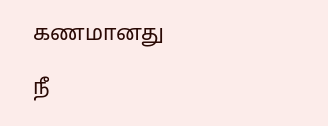கணமானது

நீ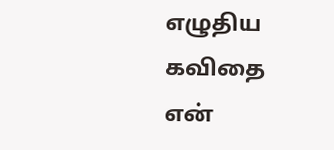எழுதிய கவிதை
என்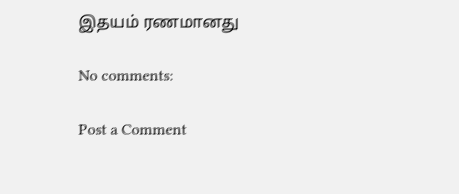இதயம் ரணமானது

No comments:

Post a Comment